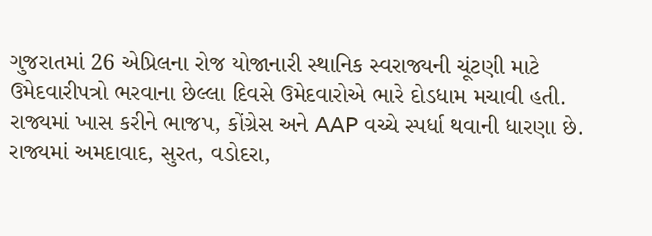ગુજરાતમાં 26 એપ્રિલના રોજ યોજાનારી સ્થાનિક સ્વરાજ્યની ચૂંટણી માટે ઉમેદવારીપત્રો ભરવાના છેલ્લા દિવસે ઉમેદવારોએ ભારે દોડધામ મચાવી હતી. રાજ્યમાં ખાસ કરીને ભાજપ, કોંગ્રેસ અને AAP વચ્ચે સ્પર્ધા થવાની ધારણા છે.
રાજ્યમાં અમદાવાદ, સુરત, વડોદરા,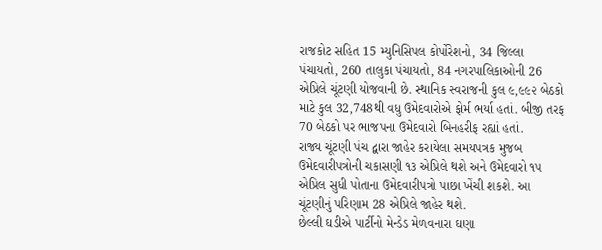રાજકોટ સહિત 15 મ્યુનિસિપલ કોર્પોરેશનો, 34 જિલ્લા પંચાયતો, 260 તાલુકા પંચાયતો, 84 નગરપાલિકાઓની 26 એપ્રિલે ચૂંટણી યોજવાની છે. સ્થાનિક સ્વરાજની કુલ ૯,૯૯૨ બેઠકો માટે કુલ 32,748થી વધુ ઉમેદવારોએ ફોર્મ ભર્યા હતાં. બીજી તરફ 70 બેઠકો પર ભાજપના ઉમેદવારો બિનહરીફ રહ્યાં હતાં.
રાજ્ય ચૂંટણી પંચ દ્વારા જાહેર કરાયેલા સમયપત્રક મુજબ ઉમેદવારીપત્રોની ચકાસણી ૧૩ એપ્રિલે થશે અને ઉમેદવારો ૧૫ એપ્રિલ સુધી પોતાના ઉમેદવારીપત્રો પાછા ખેંચી શકશે. આ ચૂંટણીનું પરિણામ 28 એપ્રિલે જાહેર થશે.
છેલ્લી ઘડીએ પાર્ટીનો મેન્ડેડ મેળવનારા ઘણા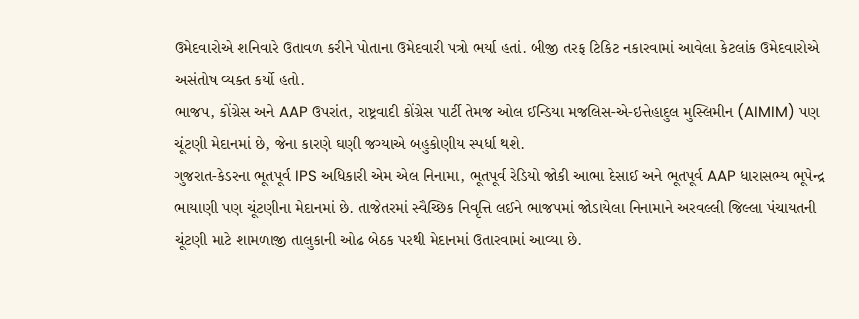ઉમેદવારોએ શનિવારે ઉતાવળ કરીને પોતાના ઉમેદવારી પત્રો ભર્યા હતાં. બીજી તરફ ટિકિટ નકારવામાં આવેલા કેટલાંક ઉમેદવારોએ અસંતોષ વ્યક્ત કર્યો હતો.
ભાજપ, કોંગ્રેસ અને AAP ઉપરાંત, રાષ્ટ્રવાદી કોંગ્રેસ પાર્ટી તેમજ ઓલ ઈન્ડિયા મજલિસ-એ-ઇત્તેહાદુલ મુસ્લિમીન (AIMIM) પણ ચૂંટણી મેદાનમાં છે, જેના કારણે ઘણી જગ્યાએ બહુકોણીય સ્પર્ધા થશે.
ગુજરાત-કેડરના ભૂતપૂર્વ IPS અધિકારી એમ એલ નિનામા, ભૂતપૂર્વ રેડિયો જોકી આભા દેસાઈ અને ભૂતપૂર્વ AAP ધારાસભ્ય ભૂપેન્દ્ર ભાયાણી પણ ચૂંટણીના મેદાનમાં છે. તાજેતરમાં સ્વૈચ્છિક નિવૃત્તિ લઈને ભાજપમાં જોડાયેલા નિનામાને અરવલ્લી જિલ્લા પંચાયતની ચૂંટણી માટે શામળાજી તાલુકાની ઓઢ બેઠક પરથી મેદાનમાં ઉતારવામાં આવ્યા છે.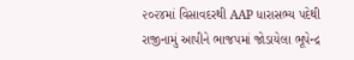૨૦૨૪માં વિસાવદરથી AAP ધારાસભ્ય પદેથી રાજીનામું આપીને ભાજપમાં જોડાયેલા ભૂપેન્દ્ર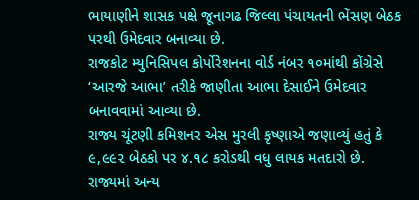ભાયાણીને શાસક પક્ષે જૂનાગઢ જિલ્લા પંચાયતની ભેંસણ બેઠક પરથી ઉમેદવાર બનાવ્યા છે.
રાજકોટ મ્યુનિસિપલ કોર્પોરેશનના વોર્ડ નંબર ૧૦માંથી કોંગ્રેસે ‘આરજે આભા’ તરીકે જાણીતા આભા દેસાઈને ઉમેદવાર બનાવવામાં આવ્યા છે.
રાજ્ય ચૂંટણી કમિશનર એસ મુરલી કૃષ્ણાએ જણાવ્યું હતું કે ૯,૯૯૨ બેઠકો પર ૪.૧૮ કરોડથી વધુ લાયક મતદારો છે. રાજ્યમાં અન્ય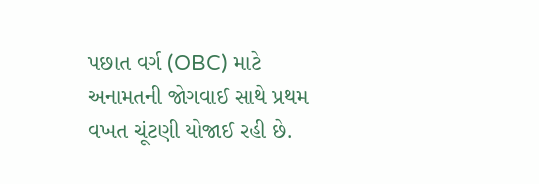પછાત વર્ગ (OBC) માટે અનામતની જોગવાઈ સાથે પ્રથમ વખત ચૂંટણી યોજાઈ રહી છે.